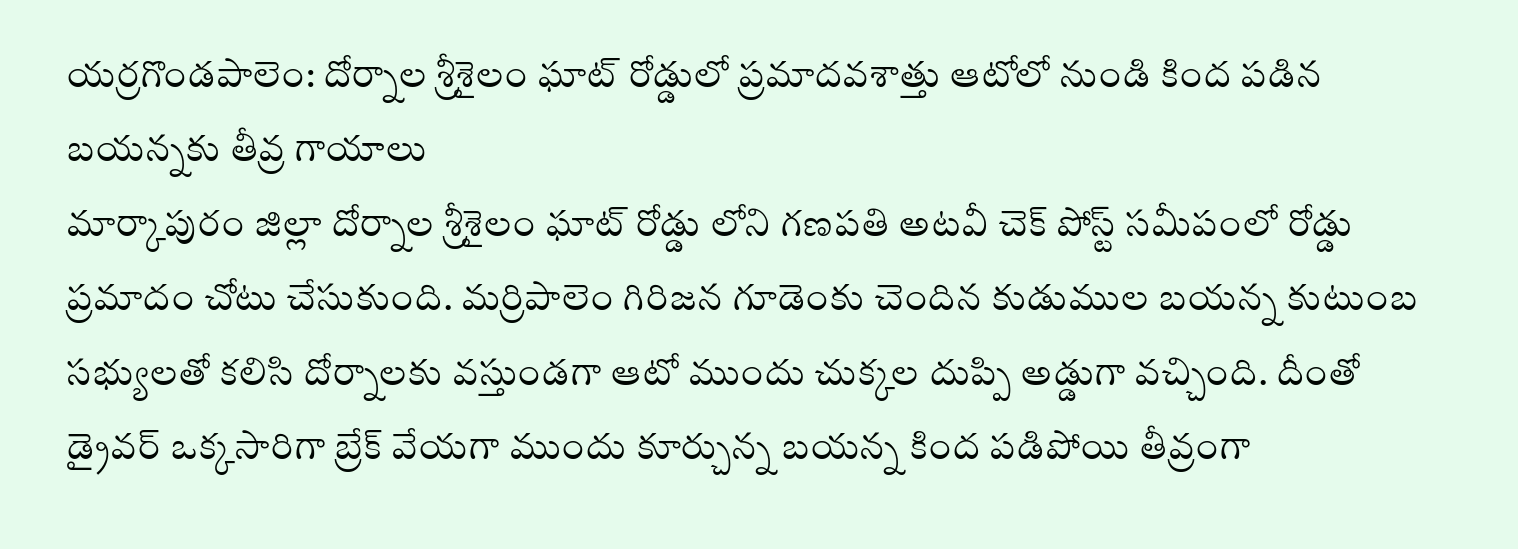యర్రగొండపాలెం: దోర్నాల శ్రీశైలం ఘాట్ రోడ్డులో ప్రమాదవశాత్తు ఆటోలో నుండి కింద పడిన బయన్నకు తీవ్ర గాయాలు
మార్కాపురం జిల్లా దోర్నాల శ్రీశైలం ఘాట్ రోడ్డు లోని గణపతి అటవీ చెక్ పోస్ట్ సమీపంలో రోడ్డు ప్రమాదం చోటు చేసుకుంది. మర్రిపాలెం గిరిజన గూడెంకు చెందిన కుడుముల బయన్న కుటుంబ సభ్యులతో కలిసి దోర్నాలకు వస్తుండగా ఆటో ముందు చుక్కల దుప్పి అడ్డుగా వచ్చింది. దీంతో డ్రైవర్ ఒక్కసారిగా బ్రేక్ వేయగా ముందు కూర్చున్న బయన్న కింద పడిపోయి తీవ్రంగా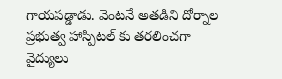గాయపడ్డాడు. వెంటనే అతడిని దోర్నాల ప్రభుత్వ హాస్పిటల్ కు తరలించగా వైద్యులు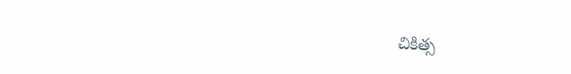చికిత్స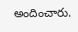అందించారు.